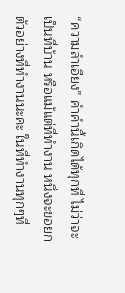“ความลำเอียง” คำคำนี้เกิดได้ทุกที่ ไม่ว่าจะเป็นที่บ้าน หรือแม้แต่ที่ทำงาน หนึ่งจะขอยกตัวอย่างที่ทำงานนะคะ ในที่ทำงานทุกๆที่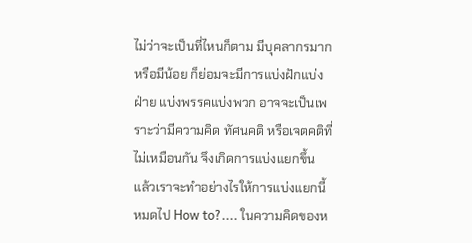ไม่ว่าจะเป็นที่ไหนก็ตาม มีบุคลากรมาก หรือมีน้อย ก็ย่อมจะมีการแบ่งฝักแบ่งฝ่าย แบ่งพรรคแบ่งพวก อาจจะเป็นเพราะว่ามีความคิด ทัศนคติ หรือเจตคติที่ไม่เหมือนกัน จึงเกิดการแบ่งแยกขึ้น แล้วเราจะทำอย่างไรให้การแบ่งแยกนี้หมดไป How to?.... ในความคิดของห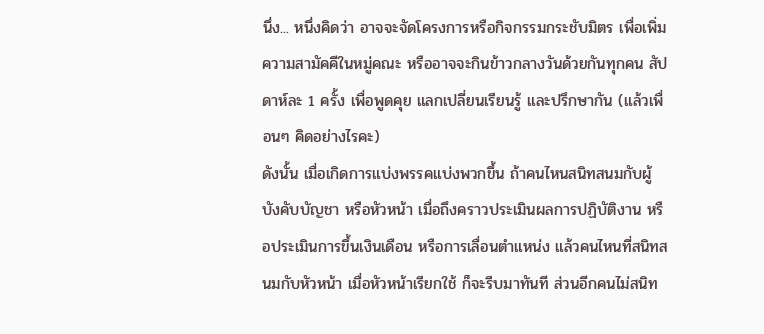นึ่ง... หนึ่งคิดว่า อาจจะจัดโครงการหรือกิจกรรมกระชับมิตร เพื่อเพิ่มความสามัคคีในหมู่คณะ หรืออาจจะกินข้าวกลางวันด้วยกันทุกคน สัปดาห์ละ 1 ครั้ง เพื่อพูดคุย แลกเปลี่ยนเรียนรู้ และปรึกษากัน (แล้วเพื่อนๆ คิดอย่างไรคะ)
ดังนั้น เมื่อเกิดการแบ่งพรรคแบ่งพวกขึ้น ถ้าคนไหนสนิทสนมกับผู้บังคับบัญชา หรือหัวหน้า เมื่อถึงคราวประเมินผลการปฏิบัติงาน หรือประเมินการขึ้นเงินเดือน หรือการเลื่อนตำแหน่ง แล้วคนไหนที่สนิทสนมกับหัวหน้า เมื่อหัวหน้าเรียกใช้ ก็จะรีบมาทันที ส่วนอีกคนไม่สนิท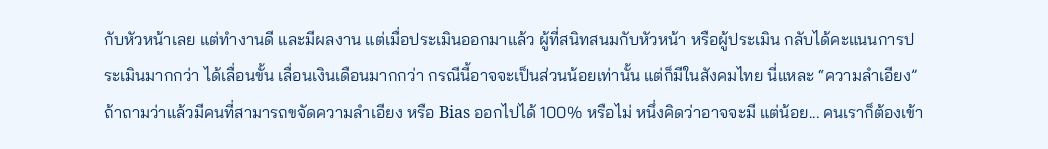กับหัวหน้าเลย แต่ทำงานดี และมีผลงาน แต่เมื่อประเมินออกมาแล้ว ผู้ที่สนิทสนมกับหัวหน้า หรือผู้ประเมิน กลับได้คะแนนการประเมินมากกว่า ได้เลื่อนขั้น เลื่อนเงินเดือนมากกว่า กรณีนี้อาจจะเป็นส่วนน้อยเท่านั้น แต่ก็มีในสังคมไทย นี่แหละ “ความลำเอียง” ถ้าถามว่าแล้วมีคนที่สามารถขจัดความลำเอียง หรือ Bias ออกไปได้ 100% หรือไม่ หนึ่งคิดว่าอาจจะมี แต่น้อย... คนเราก็ต้องเข้า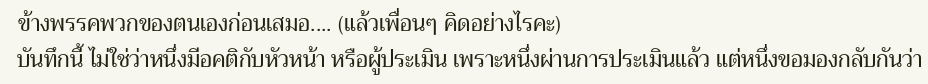ข้างพรรคพวกของตนเองก่อนเสมอ.... (แล้วเพื่อนๆ คิดอย่างไรคะ)
บันทึกนี้ ไม่ใช่ว่าหนึ่งมีอคติกับหัวหน้า หรือผู้ประเมิน เพราะหนึ่งผ่านการประเมินแล้ว แต่หนึ่งขอมองกลับกันว่า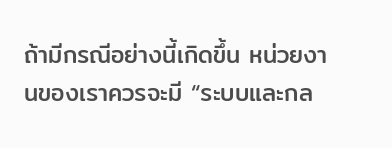ถ้ามีกรณีอย่างนี้เกิดขึ้น หน่วยงานของเราควรจะมี “ระบบและกล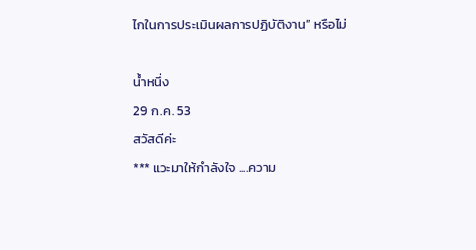ไกในการประเมินผลการปฏิบัติงาน” หรือไม่

น้ำหนึ่ง
29 ก.ค. 53
สวัสดีค่ะ
*** แวะมาให้กำลังใจ ....ความ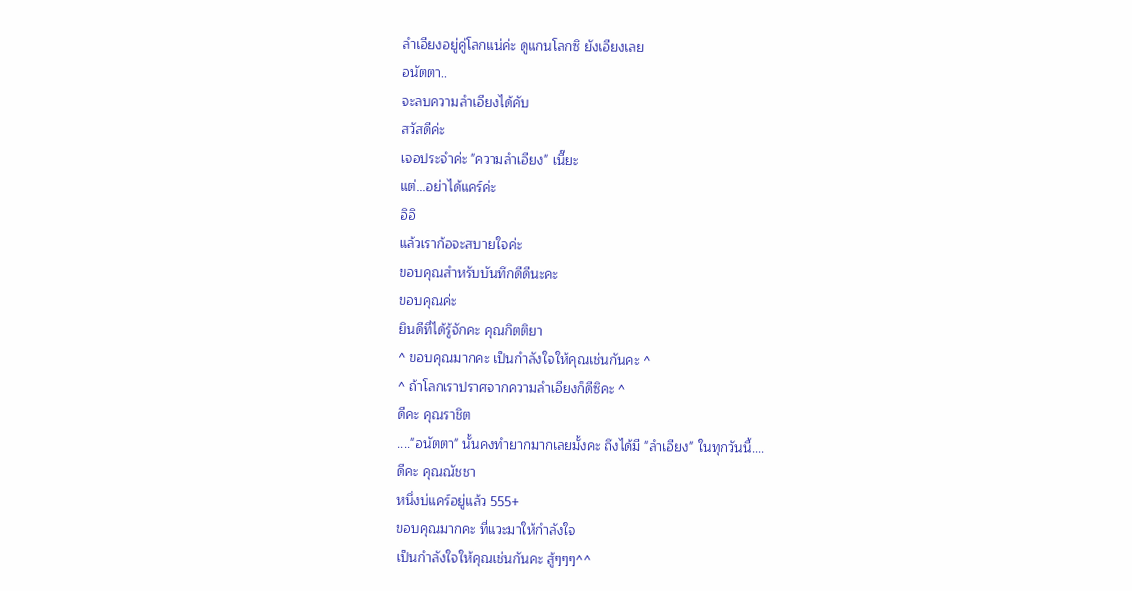ลำเอียงอยู่คู่โลกแน่ค่ะ ดูแกนโลกซิ ยังเอียงเลย
อนัตตา..
จะลบความลำเอียงได้คับ
สวัสดีค่ะ
เจอประจำค่ะ "ความลำเอียง" เนี๊ยะ
แต่...อย่าได้แคร์ค่ะ
อิอิ
แล้วเราก้อจะสบายใจค่ะ
ขอบคุณสำหรับบันทึกดีดีนะคะ
ขอบคุณค่ะ
ยินดีที่ได้รู้จักคะ คุณกิตติยา
^ ขอบคุณมากคะ เป็นกำลังใจให้คุณเช่นกันคะ ^
^ ถ้าโลกเราปราศจากความลำเอียงก็ดีซิคะ ^
ดีคะ คุณราชิต
...."อนัตตา" นั้นคงทำยากมากเลยมั้งคะ ถึงได้มี "ลำเอียง" ในทุกวันนี้....
ดีคะ คุณณัชชา
หนึ่งบ่แคร์อยู่แล้ว 555+
ขอบคุณมากคะ ที่แวะมาให้กำลังใจ
เป็นกำลังใจให้คุณเช่นกันคะ สู้ๆๆๆ^^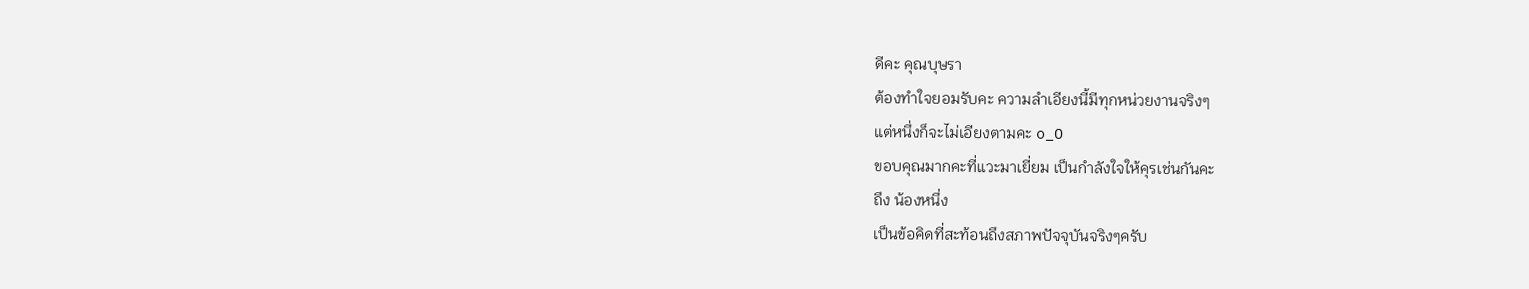ดีคะ คุณบุษรา
ต้องทำใจยอมรับคะ ความลำเอียงนี้มีทุกหน่วยงานจริงๆ
แต่หนึ่งก็จะไม่เอียงตามคะ o_O
ขอบคุณมากคะที่แวะมาเยี่ยม เป็นกำลังใจให้คุรเช่นกันคะ
ถึง น้องหนึ่ง
เป็นข้อคิดที่สะท้อนถึงสภาพปัจจุบันจริงๆครับ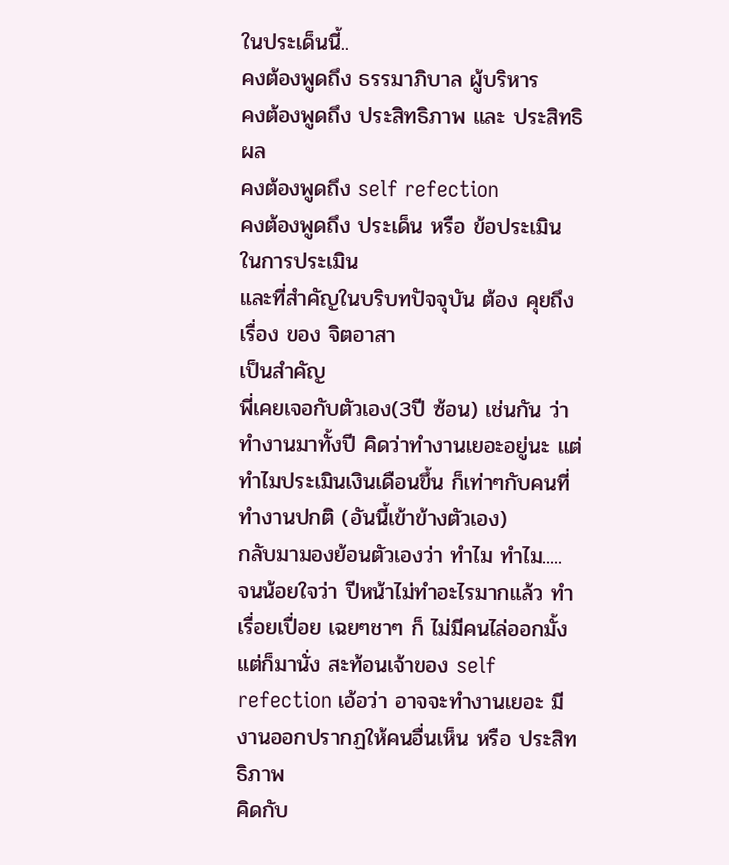ในประเด็นนี้..
คงต้องพูดถึง ธรรมาภิบาล ผู้บริหาร
คงต้องพูดถึง ประสิทธิภาพ และ ประสิทธิผล
คงต้องพูดถึง self refection
คงต้องพูดถึง ประเด็น หรือ ข้อประเมิน ในการประเมิน
และที่สำคัญในบริบทปัจจุบัน ต้อง คุยถึง เรื่อง ของ จิตอาสา
เป็นสำคัญ
พี่เคยเจอกับตัวเอง(3ปี ซ้อน) เช่นกัน ว่า ทำงานมาทั้งปี คิดว่าทำงานเยอะอยู่นะ แต่ทำไมประเมินเงินเดือนขึ้น ก็เท่าๆกับคนที่ทำงานปกติ (อันนี้เข้าข้างตัวเอง)
กลับมามองย้อนตัวเองว่า ทำไม ทำไม.....
จนน้อยใจว่า ปีหน้าไม่ทำอะไรมากแล้ว ทำเรื่อยเปื่อย เฉยๆชาๆ ก็ ไม่มีคนไล่ออกมั้ง
แต่ก็มานั่ง สะท้อนเจ้าของ self refection เอ้อว่า อาจจะทำงานเยอะ มีงานออกปรากฏให้คนอื่นเห็น หรือ ประสิทธิภาพ
คิดกับ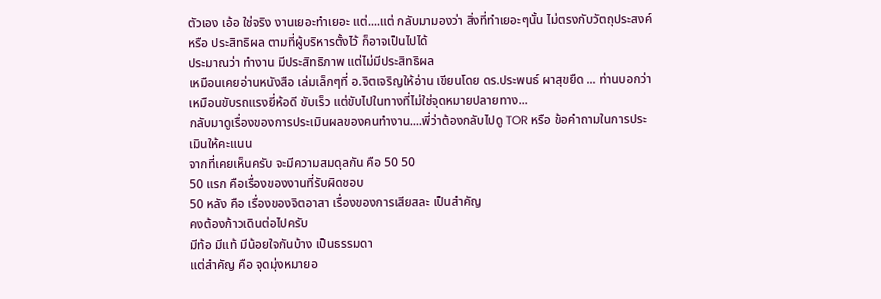ตัวเอง เอ้อ ใช่จริง งานเยอะทำเยอะ แต่....แต่ กลับมามองว่า สิ่งที่ทำเยอะๆนั้น ไม่ตรงกับวัตถุประสงค์ หรือ ประสิทธิผล ตามที่ผู้บริหารตั้งไว้ ก็อาจเป็นไปได้
ประมาณว่า ทำงาน มีประสิทธิภาพ แต่ไม่มีประสิทธิผล
เหมือนเคยอ่านหนังสือ เล่มเล็กๆที่ อ.จิตเจริญให้อ่าน เขียนโดย ดร.ประพนธ์ ผาสุขยืด ... ท่านบอกว่า เหมือนขับรถแรงยี่ห้อดี ขับเร็ว แต่ขับไปในทางที่ไม่ใช่จุดหมายปลายทาง...
กลับมาดูเรื่องของการประเมินผลของคนทำงาน....พี่ว่าต้องกลับไปดู TOR หรือ ข้อคำถามในการประเมินให้คะแนน
จากที่เคยเห็นครับ จะมีความสมดุลกัน คือ 50 50
50 แรก คือเรื่องของงานที่รับผิดชอบ
50 หลัง คือ เรื่องของจิตอาสา เรื่องของการเสียสละ เป็นสำคัญ
คงต้องก้าวเดินต่อไปครับ
มีท้อ มีแท้ มีน้อยใจกันบ้าง เป็นธรรมดา
แต่สำคัญ คือ จุดมุ่งหมายอ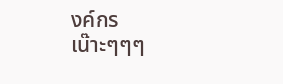งค์กร
เน๊าะๆๆๆ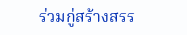ร่วมกู่สร้างสรร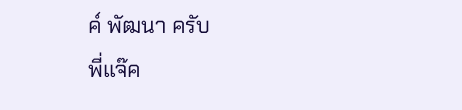ค์ พัฒนา ครับ
พี่แจ๊ค